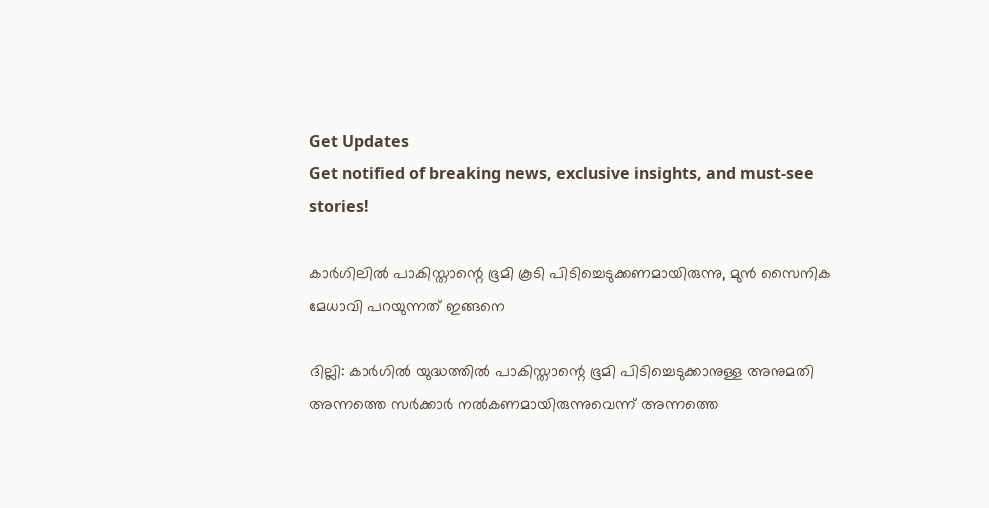Get Updates
Get notified of breaking news, exclusive insights, and must-see stories!

കാര്‍ഗിലില്‍ പാകിസ്താന്റെ ഭൂമി കൂടി പിടിച്ചെടുക്കണമായിരുന്നു, മുന്‍ സൈനിക മേധാവി പറയുന്നത് ഇങ്ങനെ

ദില്ലി: കാര്‍ഗില്‍ യുദ്ധത്തില്‍ പാകിസ്താന്റെ ഭൂമി പിടിച്ചെടുക്കാനുള്ള അനുമതി അന്നത്തെ സര്‍ക്കാര്‍ നല്‍കണമായിരുന്നുവെന്ന് അന്നത്തെ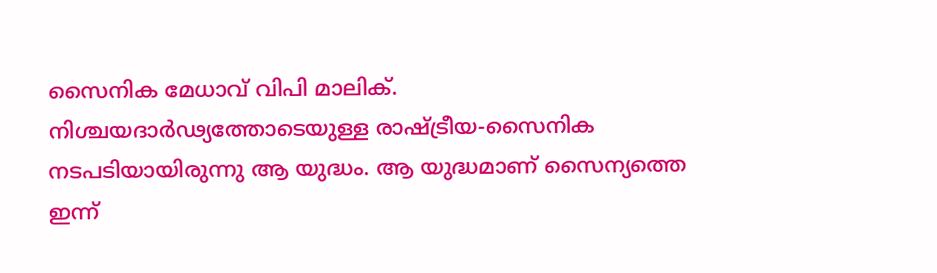സൈനിക മേധാവ് വിപി മാലിക്. നിശ്ചയദാര്‍ഢ്യത്തോടെയുള്ള രാഷ്ട്രീയ-സൈനിക നടപടിയായിരുന്നു ആ യുദ്ധം. ആ യുദ്ധമാണ് സൈന്യത്തെ ഇന്ന്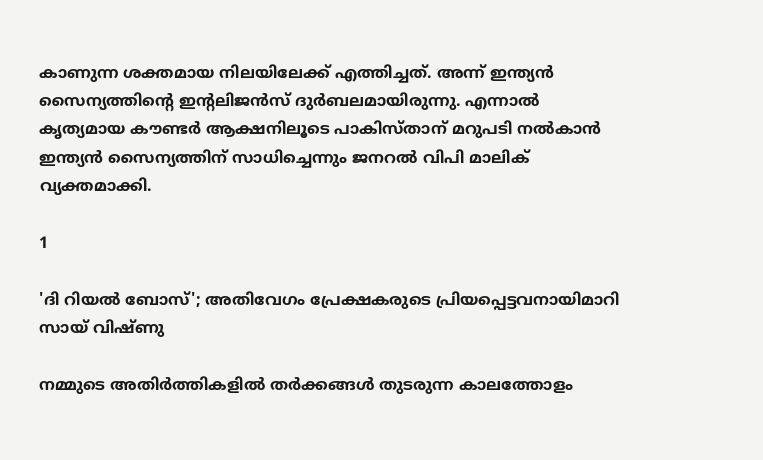കാണുന്ന ശക്തമായ നിലയിലേക്ക് എത്തിച്ചത്. അന്ന് ഇന്ത്യന്‍ സൈന്യത്തിന്റെ ഇന്റലിജന്‍സ് ദുര്‍ബലമായിരുന്നു. എന്നാല്‍ കൃത്യമായ കൗണ്ടര്‍ ആക്ഷനിലൂടെ പാകിസ്താന് മറുപടി നല്‍കാന്‍ ഇന്ത്യന്‍ സൈന്യത്തിന് സാധിച്ചെന്നും ജനറല്‍ വിപി മാലിക് വ്യക്തമാക്കി.

1

'ദി റിയൽ ബോസ്'; അതിവേഗം പ്രേക്ഷകരുടെ പ്രിയപ്പെട്ടവനായിമാറി സായ് വിഷ്ണു

നമ്മുടെ അതിര്‍ത്തികളില്‍ തര്‍ക്കങ്ങള്‍ തുടരുന്ന കാലത്തോളം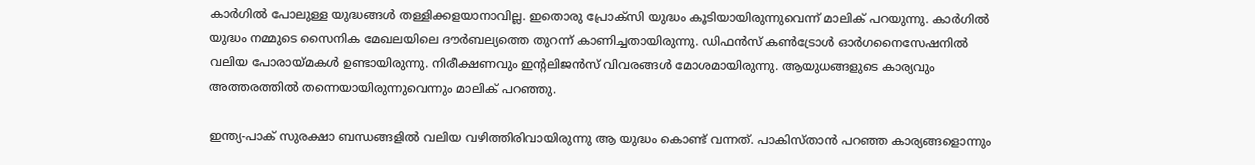കാര്‍ഗില്‍ പോലുള്ള യുദ്ധങ്ങള്‍ തള്ളിക്കളയാനാവില്ല. ഇതൊരു പ്രോക്‌സി യുദ്ധം കൂടിയായിരുന്നുവെന്ന് മാലിക് പറയുന്നു. കാര്‍ഗില്‍ യുദ്ധം നമ്മുടെ സൈനിക മേഖലയിലെ ദൗര്‍ബല്യത്തെ തുറന്ന് കാണിച്ചതായിരുന്നു. ഡിഫന്‍സ് കണ്‍ട്രോള്‍ ഓര്‍ഗനൈസേഷനില്‍ വലിയ പോരായ്മകള്‍ ഉണ്ടായിരുന്നു. നിരീക്ഷണവും ഇന്റലിജന്‍സ് വിവരങ്ങള്‍ മോശമായിരുന്നു. ആയുധങ്ങളുടെ കാര്യവും അത്തരത്തില്‍ തന്നെയായിരുന്നുവെന്നും മാലിക് പറഞ്ഞു.

ഇന്ത്യ-പാക് സുരക്ഷാ ബന്ധങ്ങളില്‍ വലിയ വഴിത്തിരിവായിരുന്നു ആ യുദ്ധം കൊണ്ട് വന്നത്. പാകിസ്താന്‍ പറഞ്ഞ കാര്യങ്ങളൊന്നും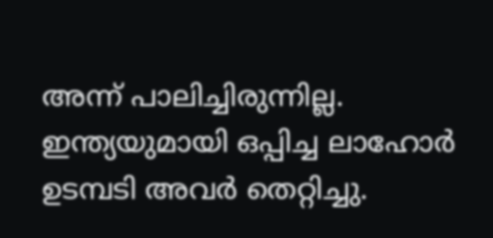അന്ന് പാലിച്ചിരുന്നില്ല. ഇന്ത്യയുമായി ഒപ്പിച്ച ലാഹോര്‍ ഉടമ്പടി അവര്‍ തെറ്റിച്ചു.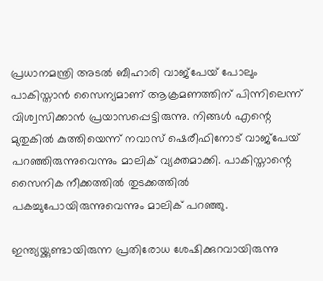പ്രധാനമന്ത്രി അടല്‍ ബീഹാരി വാജ്‌പേയ് പോലും പാകിസ്താന്‍ സൈന്യമാണ് ആക്രമണത്തിന് പിന്നിലെന്ന് വിശ്വസിക്കാന്‍ പ്രയാസപ്പെട്ടിരുന്നു. നിങ്ങള്‍ എന്റെ മുതുകില്‍ കുത്തിയെന്ന് നവാസ് ഷെരീഫിനോട് വാജ്‌പേയ് പറഞ്ഞിരുന്നുവെന്നും മാലിക് വ്യക്തമാക്കി. പാകിസ്താന്റെ സൈനിക നീക്കത്തില്‍ തുടക്കത്തില്‍ പകച്ചുപോയിരുന്നുവെന്നും മാലിക് പറഞ്ഞു.

ഇന്ത്യയ്ക്കുണ്ടായിരുന്ന പ്രതിരോധ ശേഷിക്കുറവായിരുന്നു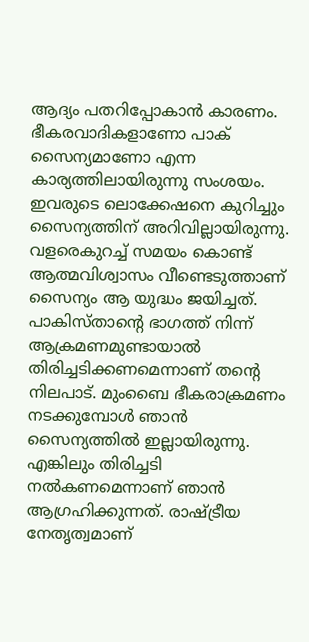ആദ്യം പതറിപ്പോകാന്‍ കാരണം. ഭീകരവാദികളാണോ പാക് സൈന്യമാണോ എന്ന കാര്യത്തിലായിരുന്നു സംശയം. ഇവരുടെ ലൊക്കേഷനെ കുറിച്ചും സൈന്യത്തിന് അറിവില്ലായിരുന്നു. വളരെകുറച്ച് സമയം കൊണ്ട് ആത്മവിശ്വാസം വീണ്ടെടുത്താണ് സൈന്യം ആ യുദ്ധം ജയിച്ചത്. പാകിസ്താന്റെ ഭാഗത്ത് നിന്ന് ആക്രമണമുണ്ടായാല്‍ തിരിച്ചടിക്കണമെന്നാണ് തന്റെ നിലപാട്. മുംബൈ ഭീകരാക്രമണം നടക്കുമ്പോള്‍ ഞാന്‍ സൈന്യത്തില്‍ ഇല്ലായിരുന്നു. എങ്കിലും തിരിച്ചടി നല്‍കണമെന്നാണ് ഞാന്‍ ആഗ്രഹിക്കുന്നത്. രാഷ്ട്രീയ നേതൃത്വമാണ്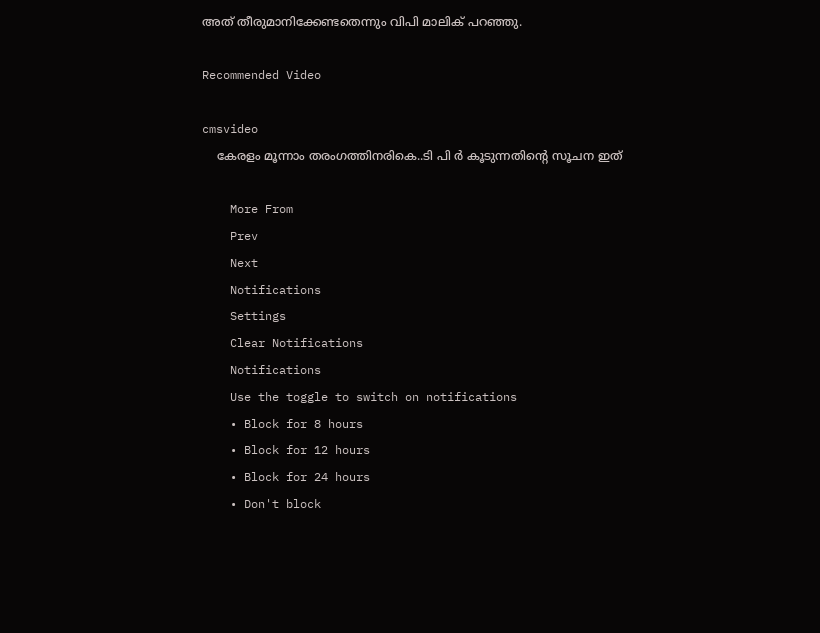അത് തീരുമാനിക്കേണ്ടതെന്നും വിപി മാലിക് പറഞ്ഞു.

Recommended Video

cmsvideo
    കേരളം മൂന്നാം തരംഗത്തിനരികെ..ടി പി ർ കൂടുന്നതിന്റെ സൂചന ഇത്

    More From
    Prev
    Next
    Notifications
    Settings
    Clear Notifications
    Notifications
    Use the toggle to switch on notifications
    • Block for 8 hours
    • Block for 12 hours
    • Block for 24 hours
    • Don't block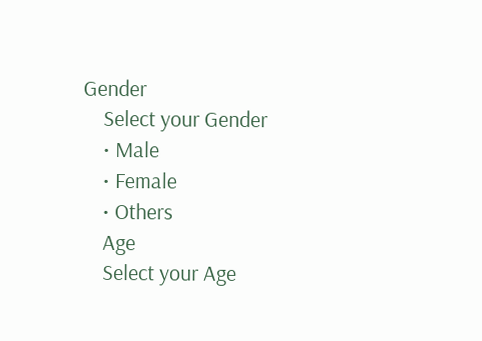Gender
    Select your Gender
    • Male
    • Female
    • Others
    Age
    Select your Age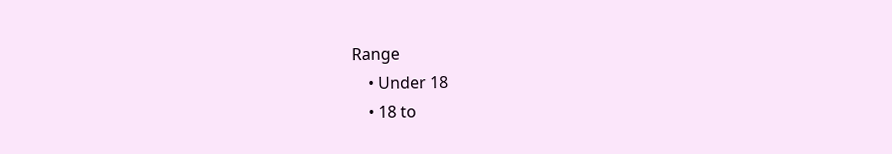Range
    • Under 18
    • 18 to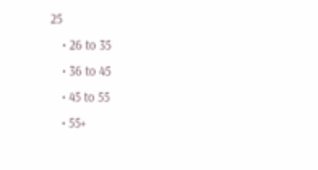25
    • 26 to 35
    • 36 to 45
    • 45 to 55
    • 55+